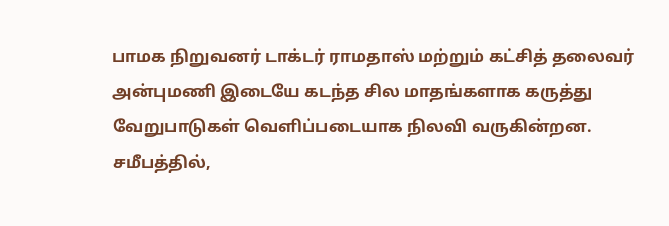பாமக நிறுவனர் டாக்டர் ராமதாஸ் மற்றும் கட்சித் தலைவர் அன்புமணி இடையே கடந்த சில மாதங்களாக கருத்து வேறுபாடுகள் வெளிப்படையாக நிலவி வருகின்றன.
சமீபத்தில்,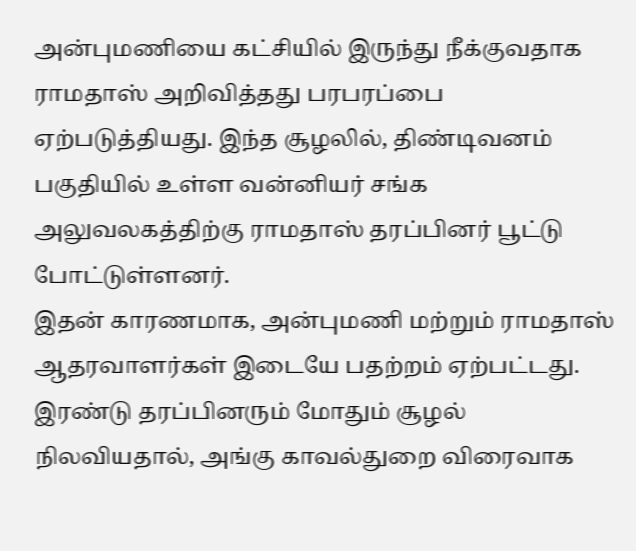அன்புமணியை கட்சியில் இருந்து நீக்குவதாக ராமதாஸ் அறிவித்தது பரபரப்பை ஏற்படுத்தியது. இந்த சூழலில், திண்டிவனம் பகுதியில் உள்ள வன்னியர் சங்க அலுவலகத்திற்கு ராமதாஸ் தரப்பினர் பூட்டு போட்டுள்ளனர்.
இதன் காரணமாக, அன்புமணி மற்றும் ராமதாஸ் ஆதரவாளர்கள் இடையே பதற்றம் ஏற்பட்டது. இரண்டு தரப்பினரும் மோதும் சூழல் நிலவியதால், அங்கு காவல்துறை விரைவாக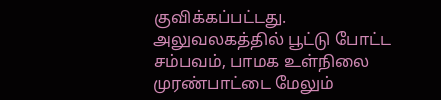குவிக்கப்பட்டது. அலுவலகத்தில் பூட்டு போட்ட சம்பவம், பாமக உள்நிலை முரண்பாட்டை மேலும்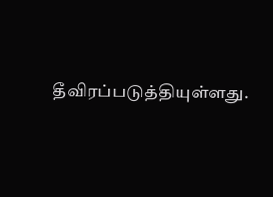தீவிரப்படுத்தியுள்ளது.